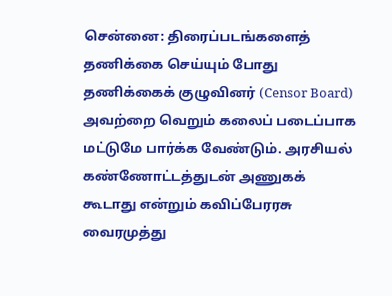சென்னை: திரைப்படங்களைத் தணிக்கை செய்யும் போது தணிக்கைக் குழுவினர் (Censor Board) அவற்றை வெறும் கலைப் படைப்பாக மட்டுமே பார்க்க வேண்டும். அரசியல் கண்ணோட்டத்துடன் அணுகக் கூடாது என்றும் கவிப்பேரரசு வைரமுத்து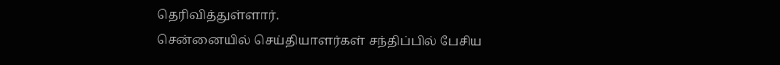தெரிவித்துள்ளார்.
சென்னையில் செய்தியாளர்கள் சந்திப்பில் பேசிய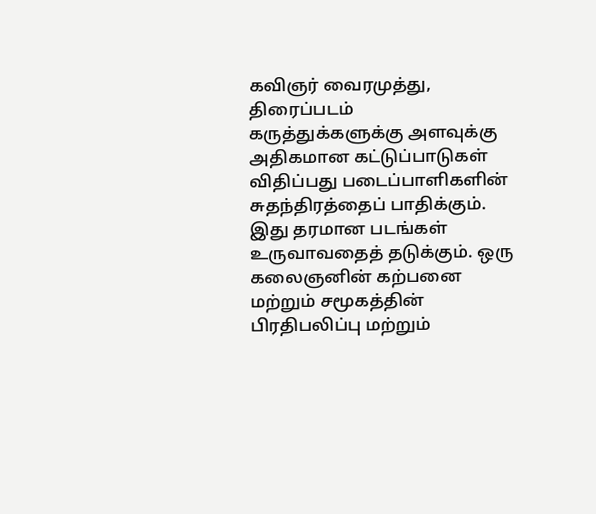கவிஞர் வைரமுத்து, திரைப்படம் கருத்துக்களுக்கு அளவுக்கு அதிகமான கட்டுப்பாடுகள் விதிப்பது படைப்பாளிகளின் சுதந்திரத்தைப் பாதிக்கும். இது தரமான படங்கள் உருவாவதைத் தடுக்கும். ஒரு கலைஞனின் கற்பனை மற்றும் சமூகத்தின் பிரதிபலிப்பு மற்றும்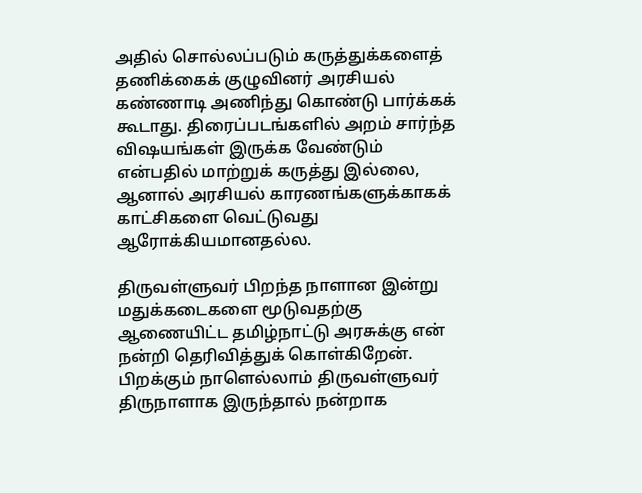அதில் சொல்லப்படும் கருத்துக்களைத் தணிக்கைக் குழுவினர் அரசியல் கண்ணாடி அணிந்து கொண்டு பார்க்கக் கூடாது. திரைப்படங்களில் அறம் சார்ந்த விஷயங்கள் இருக்க வேண்டும் என்பதில் மாற்றுக் கருத்து இல்லை, ஆனால் அரசியல் காரணங்களுக்காகக் காட்சிகளை வெட்டுவது ஆரோக்கியமானதல்ல.

திருவள்ளுவர் பிறந்த நாளான இன்று மதுக்கடைகளை மூடுவதற்கு ஆணையிட்ட தமிழ்நாட்டு அரசுக்கு என் நன்றி தெரிவித்துக் கொள்கிறேன். பிறக்கும் நாளெல்லாம் திருவள்ளுவர் திருநாளாக இருந்தால் நன்றாக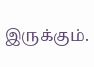இருக்கும்.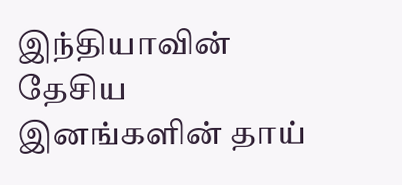இந்தியாவின் தேசிய இனங்களின் தாய்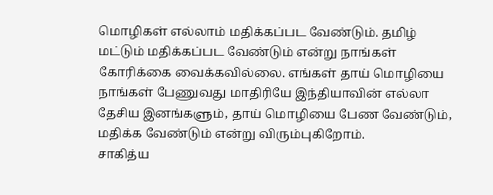மொழிகள் எல்லாம் மதிக்கப்பட வேண்டும். தமிழ் மட்டும் மதிக்கப்பட வேண்டும் என்று நாங்கள் கோரிக்கை வைக்கவில்லை. எங்கள் தாய் மொழியை நாங்கள் பேணுவது மாதிரியே இந்தியாவின் எல்லா தேசிய இனங்களும், தாய் மொழியை பேண வேண்டும், மதிக்க வேண்டும் என்று விரும்புகிறோம்.
சாகித்ய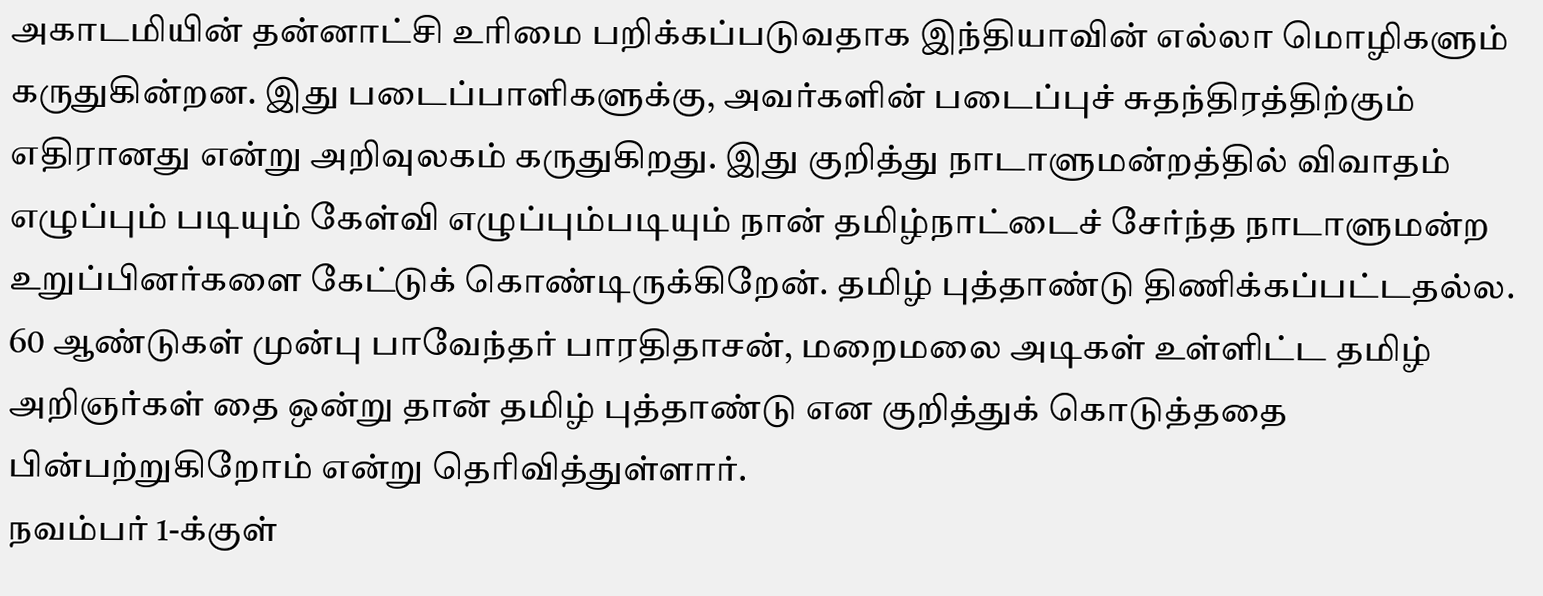அகாடமியின் தன்னாட்சி உரிமை பறிக்கப்படுவதாக இந்தியாவின் எல்லா மொழிகளும் கருதுகின்றன. இது படைப்பாளிகளுக்கு, அவர்களின் படைப்புச் சுதந்திரத்திற்கும் எதிரானது என்று அறிவுலகம் கருதுகிறது. இது குறித்து நாடாளுமன்றத்தில் விவாதம் எழுப்பும் படியும் கேள்வி எழுப்பும்படியும் நான் தமிழ்நாட்டைச் சேர்ந்த நாடாளுமன்ற உறுப்பினர்களை கேட்டுக் கொண்டிருக்கிறேன். தமிழ் புத்தாண்டு திணிக்கப்பட்டதல்ல. 60 ஆண்டுகள் முன்பு பாவேந்தர் பாரதிதாசன், மறைமலை அடிகள் உள்ளிட்ட தமிழ் அறிஞர்கள் தை ஒன்று தான் தமிழ் புத்தாண்டு என குறித்துக் கொடுத்ததை பின்பற்றுகிறோம் என்று தெரிவித்துள்ளார்.
நவம்பர் 1-க்குள்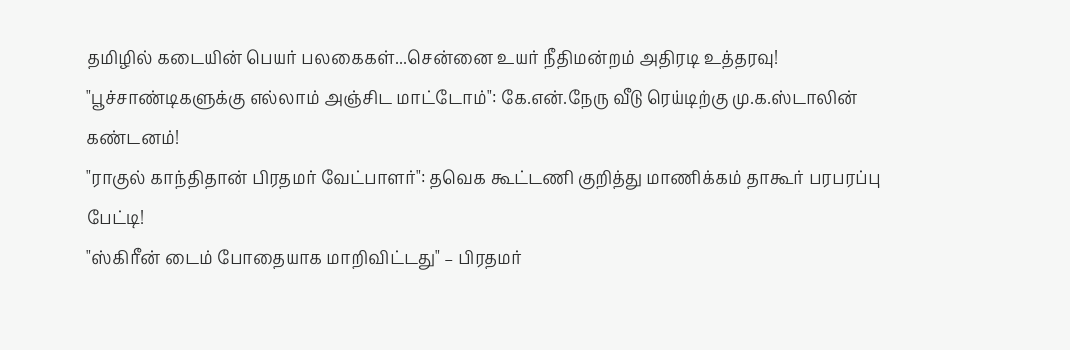தமிழில் கடையின் பெயர் பலகைகள்...சென்னை உயர் நீதிமன்றம் அதிரடி உத்தரவு!
"பூச்சாண்டிகளுக்கு எல்லாம் அஞ்சிட மாட்டோம்": கே.என்.நேரு வீடு ரெய்டிற்கு மு.க.ஸ்டாலின் கண்டனம்!
"ராகுல் காந்திதான் பிரதமர் வேட்பாளர்": தவெக கூட்டணி குறித்து மாணிக்கம் தாகூர் பரபரப்பு பேட்டி!
"ஸ்கிரீன் டைம் போதையாக மாறிவிட்டது" – பிரதமர்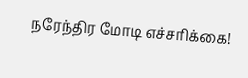நரேந்திர மோடி எச்சரிக்கை!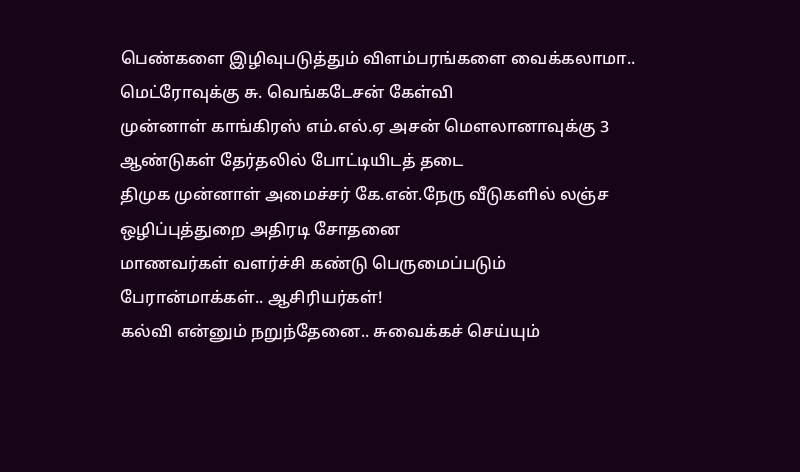பெண்களை இழிவுபடுத்தும் விளம்பரங்களை வைக்கலாமா.. மெட்ரோவுக்கு சு. வெங்கடேசன் கேள்வி
முன்னாள் காங்கிரஸ் எம்.எல்.ஏ அசன் மௌலானாவுக்கு 3 ஆண்டுகள் தேர்தலில் போட்டியிடத் தடை
திமுக முன்னாள் அமைச்சர் கே.என்.நேரு வீடுகளில் லஞ்ச ஒழிப்புத்துறை அதிரடி சோதனை
மாணவர்கள் வளர்ச்சி கண்டு பெருமைப்படும் பேரான்மாக்கள்.. ஆசிரியர்கள்!
கல்வி என்னும் நறுந்தேனை.. சுவைக்கச் செய்யும்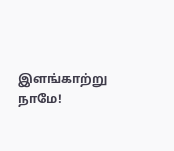இளங்காற்று நாமே!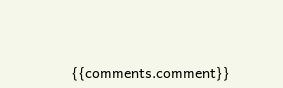{{comments.comment}}